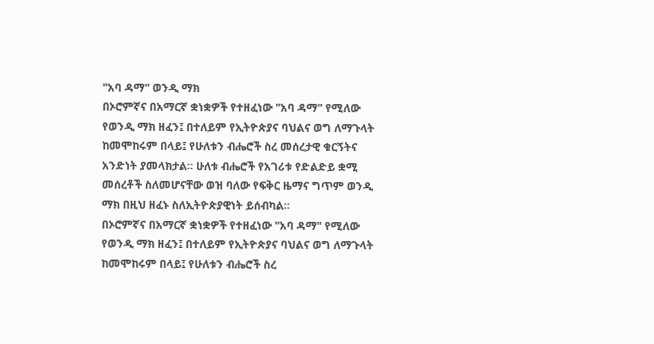"አባ ዳማ" ወንዲ ማክ
በኦሮምኛና በአማርኛ ቋነቋዎች የተዘፈነው "አባ ዳማ" የሚለው የወንዲ ማክ ዘፈን፤ በተለይም የኢትዮጵያና ባህልና ወግ ለማጉላት ከመሞከሩም በላይ፤ የሁለቱን ብሔሮች ስረ መሰረታዊ ቁርኝትና አንድነት ያመላክታል። ሁለቱ ብሔሮች የአገሪቱ የድልድይ ቋሚ መሰረቶች ስለመሆናቸው ወዝ ባለው የፍቅር ዜማና ግጥም ወንዲ ማክ በዚህ ዘፈኑ ስለኢትዮጵያዊነት ይሰብካል።
በኦሮምኛና በአማርኛ ቋነቋዎች የተዘፈነው "አባ ዳማ" የሚለው የወንዲ ማክ ዘፈን፤ በተለይም የኢትዮጵያና ባህልና ወግ ለማጉላት ከመሞከሩም በላይ፤ የሁለቱን ብሔሮች ስረ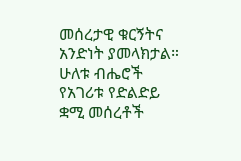መሰረታዊ ቁርኝትና አንድነት ያመላክታል። ሁለቱ ብሔሮች የአገሪቱ የድልድይ ቋሚ መሰረቶች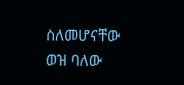ስለመሆናቸው ወዝ ባለው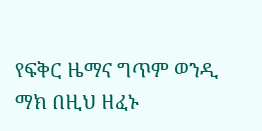የፍቅር ዜማና ግጥም ወንዲ ማክ በዚህ ዘፈኑ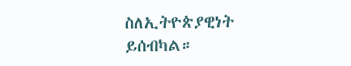ስለኢትዮጵያዊነት ይሰብካል።